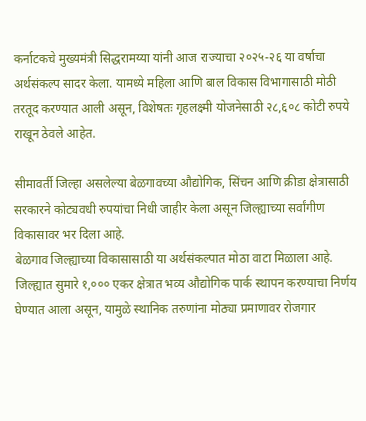कर्नाटकचे मुख्यमंत्री सिद्धरामय्या यांनी आज राज्याचा २०२५-२६ या वर्षाचा अर्थसंकल्प सादर केला. यामध्ये महिला आणि बाल विकास विभागासाठी मोठी तरतूद करण्यात आली असून, विशेषतः गृहलक्ष्मी योजनेसाठी २८,६०८ कोटी रुपये राखून ठेवले आहेत.

सीमावर्ती जिल्हा असलेल्या बेळगावच्या औद्योगिक, सिंचन आणि क्रीडा क्षेत्रासाठी सरकारने कोट्यवधी रुपयांचा निधी जाहीर केला असून जिल्ह्याच्या सर्वांगीण विकासावर भर दिला आहे.
बेळगाव जिल्ह्याच्या विकासासाठी या अर्थसंकल्पात मोठा वाटा मिळाला आहे. जिल्ह्यात सुमारे १,००० एकर क्षेत्रात भव्य औद्योगिक पार्क स्थापन करण्याचा निर्णय घेण्यात आला असून, यामुळे स्थानिक तरुणांना मोठ्या प्रमाणावर रोजगार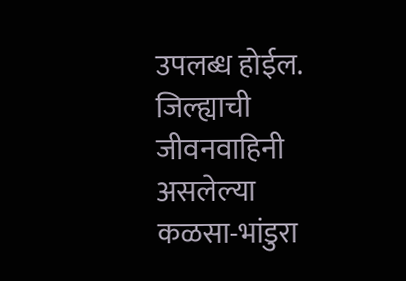उपलब्ध होईल. जिल्ह्याची जीवनवाहिनी असलेल्या कळसा-भांडुरा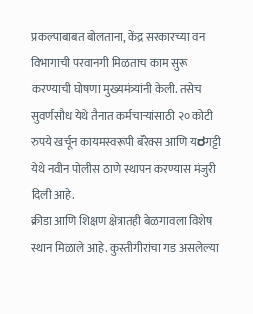प्रकल्पाबाबत बोलताना, केंद्र सरकारच्या वन विभागाची परवानगी मिळताच काम सुरू करण्याची घोषणा मुख्यमंत्र्यांनी केली. तसेच सुवर्णसौध येथे तैनात कर्मचाऱ्यांसाठी २० कोटी रुपये खर्चून कायमस्वरूपी बॅरेक्स आणि यರगट्टी येथे नवीन पोलीस ठाणे स्थापन करण्यास मंजुरी दिली आहे.
क्रीडा आणि शिक्षण क्षेत्रातही बेळगावला विशेष स्थान मिळाले आहे. कुस्तीगीरांचा गड असलेल्या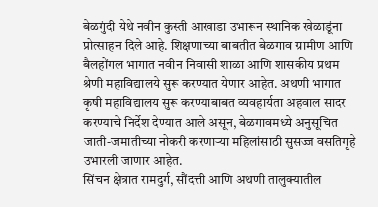बेळगुंदी येथे नवीन कुस्ती आखाडा उभारून स्थानिक खेळाडूंना प्रोत्साहन दिले आहे. शिक्षणाच्या बाबतीत बेळगाव ग्रामीण आणि बैलहोंगल भागात नवीन निवासी शाळा आणि शासकीय प्रथम श्रेणी महाविद्यालये सुरू करण्यात येणार आहेत. अथणी भागात कृषी महाविद्यालय सुरू करण्याबाबत व्यवहार्यता अहवाल सादर करण्याचे निर्देश देण्यात आले असून, बेळगावमध्ये अनुसूचित जाती-जमातीच्या नोकरी करणाऱ्या महिलांसाठी सुसज्ज वसतिगृहे उभारली जाणार आहेत.
सिंचन क्षेत्रात रामदुर्ग, सौंदत्ती आणि अथणी तालुक्यातील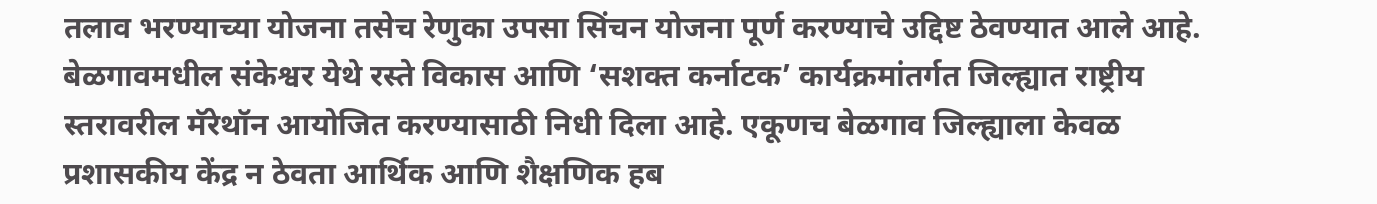तलाव भरण्याच्या योजना तसेच रेणुका उपसा सिंचन योजना पूर्ण करण्याचे उद्दिष्ट ठेवण्यात आले आहे. बेळगावमधील संकेश्वर येथे रस्ते विकास आणि ‘सशक्त कर्नाटक’ कार्यक्रमांतर्गत जिल्ह्यात राष्ट्रीय स्तरावरील मॅरेथॉन आयोजित करण्यासाठी निधी दिला आहे. एकूणच बेळगाव जिल्ह्याला केवळ प्रशासकीय केंद्र न ठेवता आर्थिक आणि शैक्षणिक हब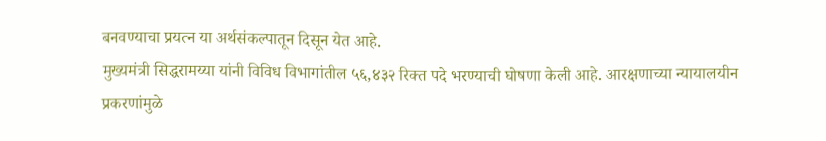बनवण्याचा प्रयत्न या अर्थसंकल्पातून दिसून येत आहे.
मुख्यमंत्री सिद्धरामय्या यांनी विविध विभागांतील ५६,४३२ रिक्त पदे भरण्याची घोषणा केली आहे. आरक्षणाच्या न्यायालयीन प्रकरणांमुळे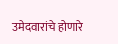उमेदवारांचे होणारे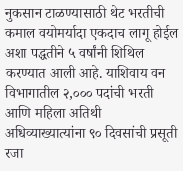नुकसान टाळण्यासाठी थेट भरतीची कमाल वयोमर्यादा एकदाच लागू होईल अशा पद्धतीने ५ वर्षांनी शिथिल करण्यात आली आहे. याशिवाय वन विभागातील २,००० पदांची भरती आणि महिला अतिथी अधिव्याख्यात्यांना ९० दिवसांची प्रसूती रजा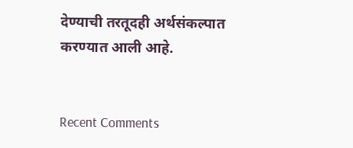देण्याची तरतूदही अर्थसंकल्पात करण्यात आली आहे.


Recent Comments